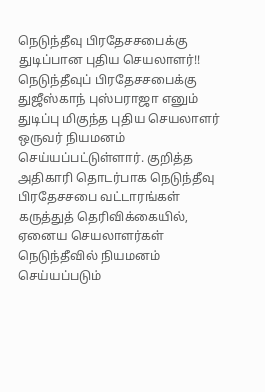நெடுந்தீவு பிரதேசசபைக்கு துடிப்பான புதிய செயலாளர்!!
நெடுந்தீவுப் பிரதேசசபைக்கு துஜீஸ்காந் புஸ்பராஜா எனும் துடிப்பு மிகுந்த புதிய செயலாளர் ஒருவர் நியமனம் செய்யப்பட்டுள்ளார். குறித்த அதிகாரி தொடர்பாக நெடுந்தீவு பிரதேசசபை வட்டாரங்கள் கருத்துத் தெரிவிக்கையில், ஏனைய செயலாளர்கள் நெடுந்தீவில் நியமனம் செய்யப்படும்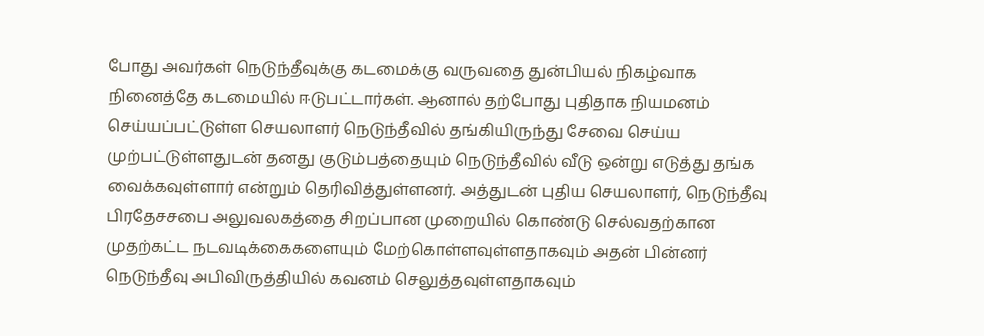போது அவர்கள் நெடுந்தீவுக்கு கடமைக்கு வருவதை துன்பியல் நிகழ்வாக நினைத்தே கடமையில் ஈடுபட்டார்கள். ஆனால் தற்போது புதிதாக நியமனம் செய்யப்பட்டுள்ள செயலாளர் நெடுந்தீவில் தங்கியிருந்து சேவை செய்ய முற்பட்டுள்ளதுடன் தனது குடும்பத்தையும் நெடுந்தீவில் வீடு ஒன்று எடுத்து தங்க வைக்கவுள்ளார் என்றும் தெரிவித்துள்ளனர். அத்துடன் புதிய செயலாளர், நெடுந்தீவு பிரதேசசபை அலுவலகத்தை சிறப்பான முறையில் கொண்டு செல்வதற்கான முதற்கட்ட நடவடிக்கைகளையும் மேற்கொள்ளவுள்ளதாகவும் அதன் பின்னர் நெடுந்தீவு அபிவிருத்தியில் கவனம் செலுத்தவுள்ளதாகவும்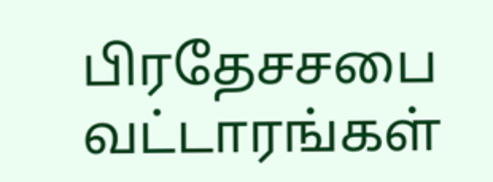பிரதேசசபை வட்டாரங்கள்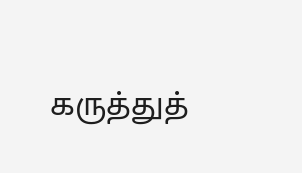கருத்துத்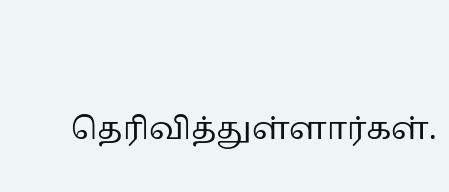தெரிவித்துள்ளார்கள்.